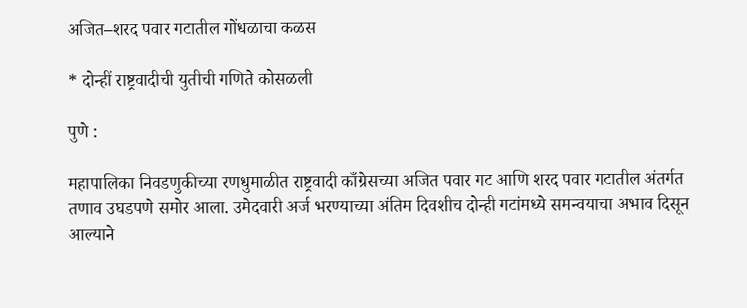अजित–शरद पवार गटातील गोंधळाचा कळस

* दोन्हीं राष्ट्रवादीची युतीची गणिते कोसळली

पुणे :

महापालिका निवडणुकीच्या रणधुमाळीत राष्ट्रवादी काँग्रेसच्या अजित पवार गट आणि शरद पवार गटातील अंतर्गत तणाव उघडपणे समोर आला. उमेदवारी अर्ज भरण्याच्या अंतिम दिवशीच दोन्ही गटांमध्ये समन्वयाचा अभाव दिसून आल्याने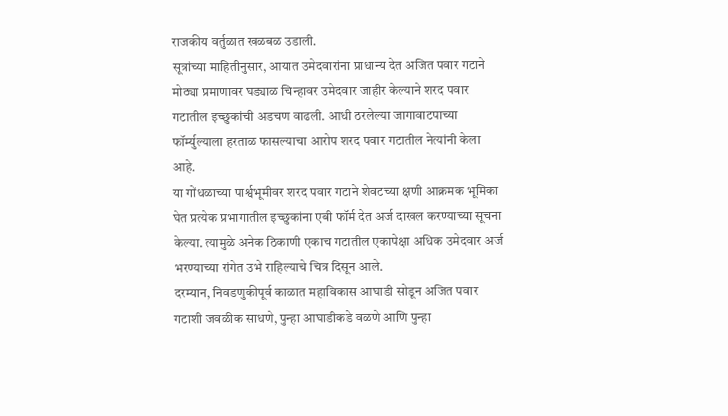राजकीय वर्तुळात खळबळ उडाली.
सूत्रांच्या माहितीनुसार, आयात उमेदवारांना प्राधान्य देत अजित पवार गटाने मोठ्या प्रमाणावर घड्याळ चिन्हावर उमेदवार जाहीर केल्याने शरद पवार गटातील इच्छुकांची अडचण वाढली. आधी ठरलेल्या जागावाटपाच्या फॉर्म्युल्याला हरताळ फासल्याचा आरोप शरद पवार गटातील नेत्यांनी केला आहे.
या गोंधळाच्या पार्श्वभूमीवर शरद पवार गटाने शेवटच्या क्षणी आक्रमक भूमिका घेत प्रत्येक प्रभागातील इच्छुकांना एबी फॉर्म देत अर्ज दाखल करण्याच्या सूचना केल्या. त्यामुळे अनेक ठिकाणी एकाच गटातील एकापेक्षा अधिक उमेदवार अर्ज भरण्याच्या रांगेत उभे राहिल्याचे चित्र दिसून आले.
दरम्यान, निवडणुकीपूर्व काळात महाविकास आघाडी सोडून अजित पवार गटाशी जवळीक साधणे, पुन्हा आघाडीकडे वळणे आणि पुन्हा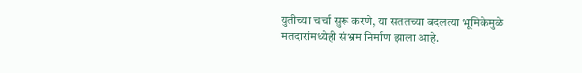युतीच्या चर्चा सुरू करणे, या सततच्या बदलत्या भूमिकेमुळे मतदारांमध्येही संभ्रम निर्माण झाला आहे.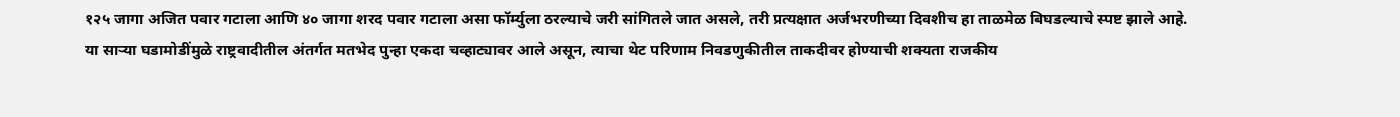१२५ जागा अजित पवार गटाला आणि ४० जागा शरद पवार गटाला असा फॉर्म्युला ठरल्याचे जरी सांगितले जात असले, तरी प्रत्यक्षात अर्जभरणीच्या दिवशीच हा ताळमेळ बिघडल्याचे स्पष्ट झाले आहे.
या साऱ्या घडामोडींमुळे राष्ट्रवादीतील अंतर्गत मतभेद पुन्हा एकदा चव्हाट्यावर आले असून, त्याचा थेट परिणाम निवडणुकीतील ताकदीवर होण्याची शक्यता राजकीय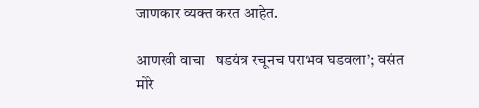जाणकार व्यक्त करत आहेत.

आणखी वाचा   षडयंत्र रचूनच पराभव घडवला’; वसंत मोरे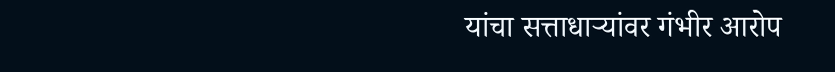यांचा सत्ताधाऱ्यांवर गंभीर आरोप